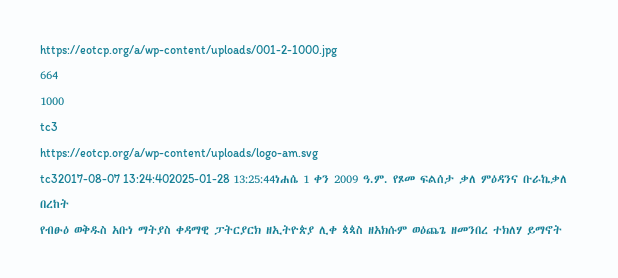https://eotcp.org/a/wp-content/uploads/001-2-1000.jpg
664
1000
tc3
https://eotcp.org/a/wp-content/uploads/logo-am.svg
tc32017-08-07 13:24:402025-01-28 13:25:44ነሐሴ 1 ቀን 2009 ዓ.ም. የጾመ ፍልሰታ ቃለ ምዕዳንና ቡራኬቃለ በረከት
የብፁዕ ወቅዱስ አቡነ ማትያስ ቀዳማዊ ፓትርያርክ ዘኢትዮጵያ ሊቀ ጳጳስ ዘአክሱም ወዕጨጌ ዘመንበረ ተክለሃ ይማኖት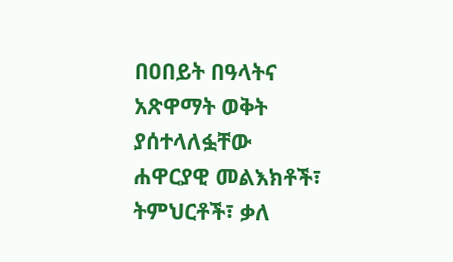በዐበይት በዓላትና አጽዋማት ወቅት ያሰተላለፏቸው ሐዋርያዊ መልእክቶች፣ ትምህርቶች፣ ቃለ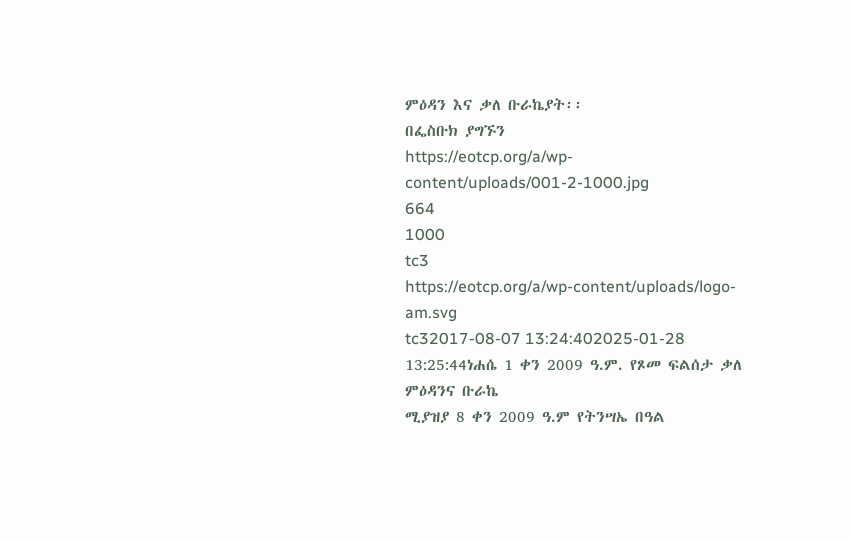ምዕዳን እና ቃለ ቡራኬያት፡፡
በፌስቡክ ያግኙን
https://eotcp.org/a/wp-content/uploads/001-2-1000.jpg
664
1000
tc3
https://eotcp.org/a/wp-content/uploads/logo-am.svg
tc32017-08-07 13:24:402025-01-28 13:25:44ነሐሴ 1 ቀን 2009 ዓ.ም. የጾመ ፍልሰታ ቃለ ምዕዳንና ቡራኬ
ሚያዝያ 8 ቀን 2009 ዓ.ም የትንሣኤ በዓል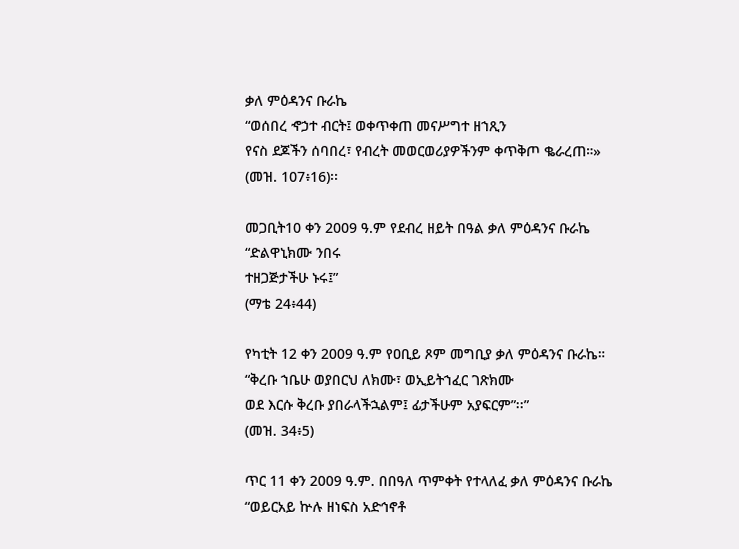ቃለ ምዕዳንና ቡራኬ
“ወሰበረ ኆኃተ ብርት፤ ወቀጥቀጠ መናሥግተ ዘኀጺን
የናስ ደጆችን ሰባበረ፣ የብረት መወርወሪያዎችንም ቀጥቅጦ ቈራረጠ።»
(መዝ. 107፥16)፡፡

መጋቢት10 ቀን 2009 ዓ.ም የደብረ ዘይት በዓል ቃለ ምዕዳንና ቡራኬ
“ድልዋኒክሙ ንበሩ
ተዘጋጅታችሁ ኑሩ፤”
(ማቴ 24፥44)

የካቲት 12 ቀን 2009 ዓ.ም የዐቢይ ጾም መግቢያ ቃለ ምዕዳንና ቡራኬ።
“ቅረቡ ኀቤሁ ወያበርህ ለክሙ፣ ወኢይትኀፈር ገጽክሙ
ወደ እርሱ ቅረቡ ያበራላችኋልም፤ ፊታችሁም አያፍርም”፡፡”
(መዝ. 34፥5)

ጥር 11 ቀን 2009 ዓ.ም. በበዓለ ጥምቀት የተላለፈ ቃለ ምዕዳንና ቡራኬ
“ወይርአይ ኵሉ ዘነፍስ አድኅኖቶ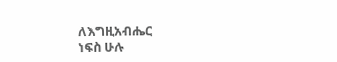ለእግዚአብሔር
ነፍስ ሁሉ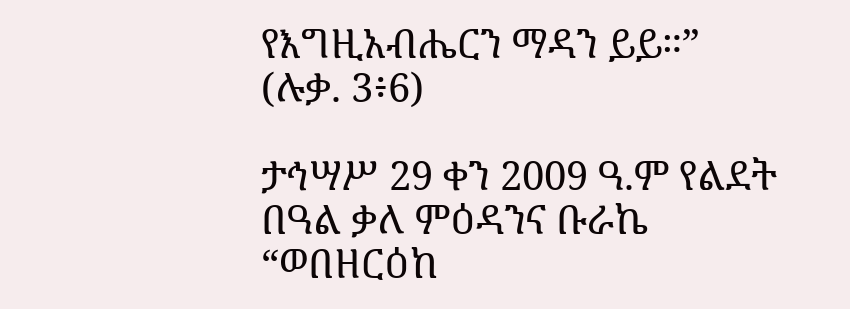የእግዚአብሔርን ማዳን ይይ።”
(ሉቃ. 3፥6)

ታኅሣሥ 29 ቀን 2009 ዓ.ም የልደት በዓል ቃለ ምዕዳንና ቡራኬ
“ወበዘርዕከ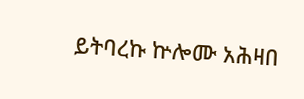ይትባረኩ ኵሎሙ አሕዛበ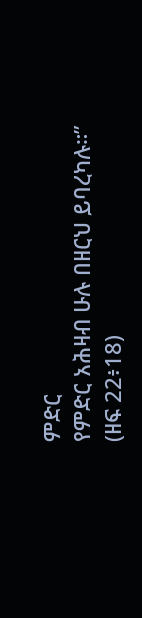ምድር
የምድር አሕዛብ ሁሉ በዘርህ ይባረካሉ።”
(ዘፍ 22፥18)